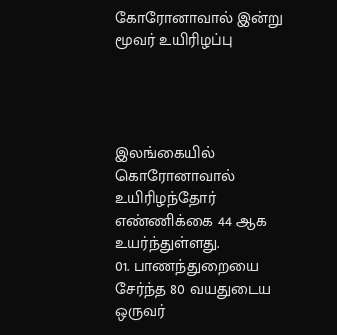கோரோனாவால் இன்று மூவர் உயிரிழப்பு




இலங்கையில் கொரோனாவால் உயிரிழந்தோர் எண்ணிக்கை 44 ஆக உயர்ந்துள்ளது.
01. பாணந்துறையை சேர்ந்த 80 வயதுடைய ஒருவர்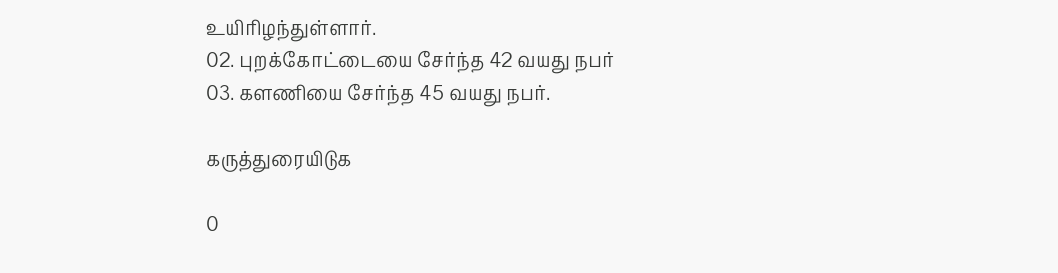உயிரிழந்துள்ளார்.
02. புறக்கோட்டையை சேர்ந்த 42 வயது நபர்
03. களணியை சேர்ந்த 45 வயது நபர்.

கருத்துரையிடுக

0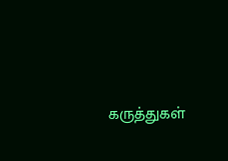கருத்துகள்